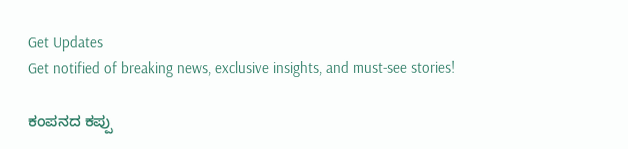Get Updates
Get notified of breaking news, exclusive insights, and must-see stories!

ಕಂಪನದ ಕಪ್ಪು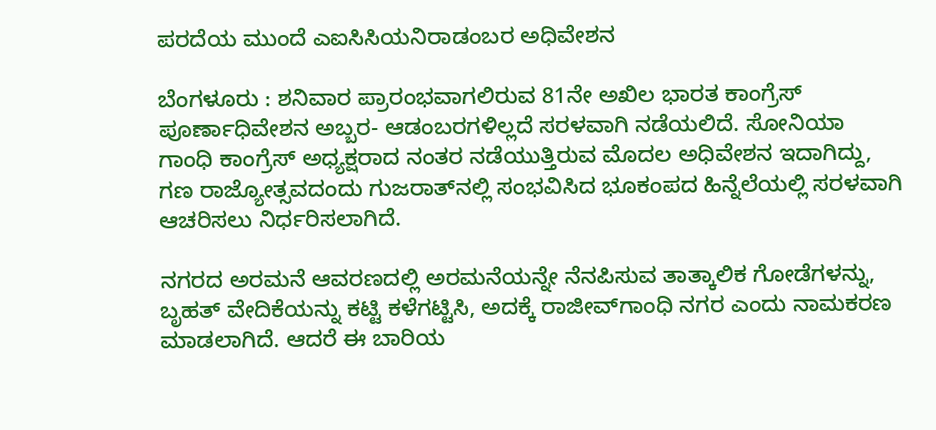ಪರದೆಯ ಮುಂದೆ ಎಐಸಿಸಿಯನಿರಾಡಂಬರ ಅಧಿವೇಶನ

ಬೆಂಗಳೂರು : ಶನಿವಾರ ಪ್ರಾರಂಭವಾಗಲಿರುವ 81ನೇ ಅಖಿಲ ಭಾರತ ಕಾಂಗ್ರೆಸ್‌ ಪೂರ್ಣಾಧಿವೇಶನ ಅಬ್ಬರ- ಆಡಂಬರಗಳಿಲ್ಲದೆ ಸರಳವಾಗಿ ನಡೆಯಲಿದೆ. ಸೋನಿಯಾ ಗಾಂಧಿ ಕಾಂಗ್ರೆಸ್‌ ಅಧ್ಯಕ್ಷರಾದ ನಂತರ ನಡೆಯುತ್ತಿರುವ ಮೊದಲ ಅಧಿವೇಶನ ಇದಾಗಿದ್ದು, ಗಣ ರಾಜ್ಯೋತ್ಸವದಂದು ಗುಜರಾತ್‌ನಲ್ಲಿ ಸಂಭವಿಸಿದ ಭೂಕಂಪದ ಹಿನ್ನೆಲೆಯಲ್ಲಿ ಸರಳವಾಗಿ ಆಚರಿಸಲು ನಿರ್ಧರಿಸಲಾಗಿದೆ.

ನಗರದ ಅರಮನೆ ಆವರಣದಲ್ಲಿ ಅರಮನೆಯನ್ನೇ ನೆನಪಿಸುವ ತಾತ್ಕಾಲಿಕ ಗೋಡೆಗಳನ್ನು, ಬೃಹತ್‌ ವೇದಿಕೆಯನ್ನು ಕಟ್ಟಿ ಕಳೆಗಟ್ಟಿಸಿ, ಅದಕ್ಕೆ ರಾಜೀವ್‌ಗಾಂಧಿ ನಗರ ಎಂದು ನಾಮಕರಣ ಮಾಡಲಾಗಿದೆ. ಆದರೆ ಈ ಬಾರಿಯ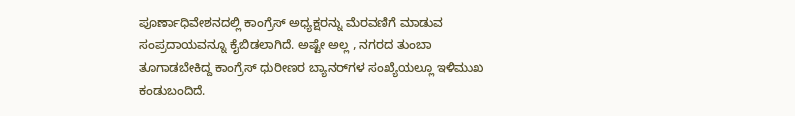ಪೂರ್ಣಾಧಿವೇಶನದಲ್ಲಿ ಕಾಂಗ್ರೆಸ್‌ ಅಧ್ಯಕ್ಷರನ್ನು ಮೆರವಣಿಗೆ ಮಾಡುವ ಸಂಪ್ರದಾಯವನ್ನೂ ಕೈಬಿಡಲಾಗಿದೆ. ಅಷ್ಟೇ ಅಲ್ಲ , ನಗರದ ತುಂಬಾ ತೂಗಾಡಬೇಕಿದ್ದ ಕಾಂಗ್ರೆಸ್‌ ಧುರೀಣರ ಬ್ಯಾನರ್‌ಗಳ ಸಂಖ್ಯೆಯಲ್ಲೂ ಇಳಿಮುಖ ಕಂಡುಬಂದಿದೆ.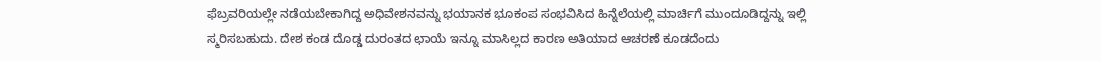ಫೆಬ್ರವರಿಯಲ್ಲೇ ನಡೆಯಬೇಕಾಗಿದ್ದ ಅಧಿವೇಶನವನ್ನು ಭಯಾನಕ ಭೂಕಂಪ ಸಂಭವಿಸಿದ ಹಿನ್ನೆಲೆಯಲ್ಲಿ ಮಾರ್ಚಿಗೆ ಮುಂದೂಡಿದ್ದನ್ನು ಇಲ್ಲಿ ಸ್ಮರಿಸಬಹುದು. ದೇಶ ಕಂಡ ದೊಡ್ಡ ದುರಂತದ ಛಾಯೆ ಇನ್ನೂ ಮಾಸಿಲ್ಲದ ಕಾರಣ ಅತಿಯಾದ ಆಚರಣೆ ಕೂಡದೆಂದು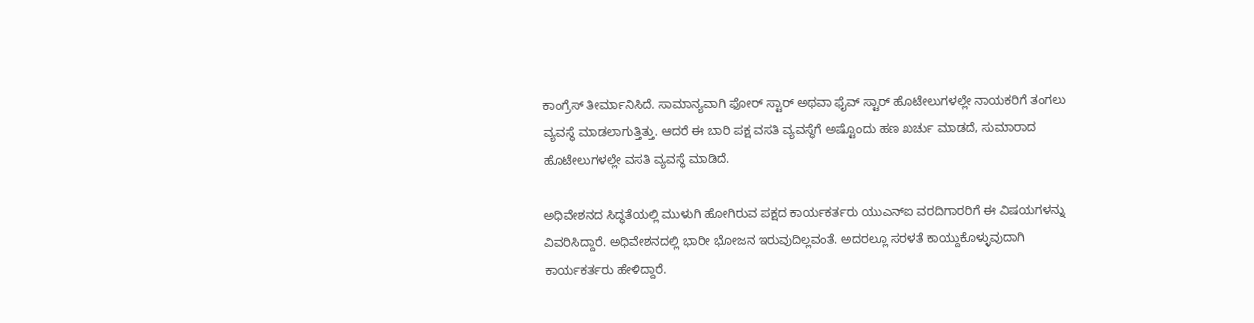ಕಾಂಗ್ರೆಸ್‌ ತೀರ್ಮಾನಿಸಿದೆ. ಸಾಮಾನ್ಯವಾಗಿ ಫೋರ್‌ ಸ್ಟಾರ್‌ ಅಥವಾ ಫೈವ್‌ ಸ್ಟಾರ್‌ ಹೊಟೇಲುಗಳಲ್ಲೇ ನಾಯಕರಿಗೆ ತಂಗಲು ವ್ಯವಸ್ಥೆ ಮಾಡಲಾಗುತ್ತಿತ್ತು. ಆದರೆ ಈ ಬಾರಿ ಪಕ್ಷ ವಸತಿ ವ್ಯವಸ್ಥೆಗೆ ಅಷ್ಟೊಂದು ಹಣ ಖರ್ಚು ಮಾಡದೆ, ಸುಮಾರಾದ ಹೊಟೇಲುಗಳಲ್ಲೇ ವಸತಿ ವ್ಯವಸ್ಥೆ ಮಾಡಿದೆ.

ಅಧಿವೇಶನದ ಸಿದ್ಧತೆಯಲ್ಲಿ ಮುಳುಗಿ ಹೋಗಿರುವ ಪಕ್ಷದ ಕಾರ್ಯಕರ್ತರು ಯುಎನ್‌ಐ ವರದಿಗಾರರಿಗೆ ಈ ವಿಷಯಗಳನ್ನು ವಿವರಿಸಿದ್ದಾರೆ. ಅಧಿವೇಶನದಲ್ಲಿ ಭಾರೀ ಭೋಜನ ಇರುವುದಿಲ್ಲವಂತೆ. ಅದರಲ್ಲೂ ಸರಳತೆ ಕಾಯ್ದುಕೊಳ್ಳುವುದಾಗಿ ಕಾರ್ಯಕರ್ತರು ಹೇಳಿದ್ದಾರೆ.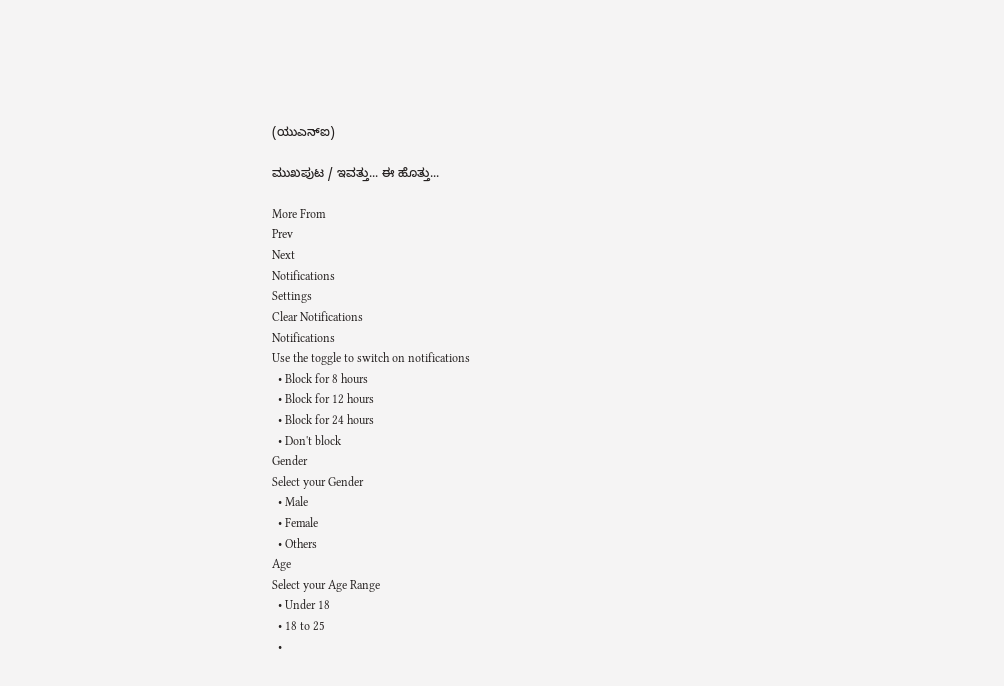(ಯುಎನ್‌ಐ)

ಮುಖಪುಟ / ಇವತ್ತು... ಈ ಹೊತ್ತು...

More From
Prev
Next
Notifications
Settings
Clear Notifications
Notifications
Use the toggle to switch on notifications
  • Block for 8 hours
  • Block for 12 hours
  • Block for 24 hours
  • Don't block
Gender
Select your Gender
  • Male
  • Female
  • Others
Age
Select your Age Range
  • Under 18
  • 18 to 25
  •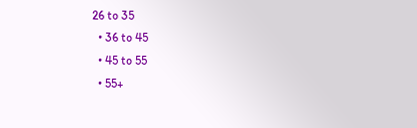26 to 35
  • 36 to 45
  • 45 to 55
  • 55+